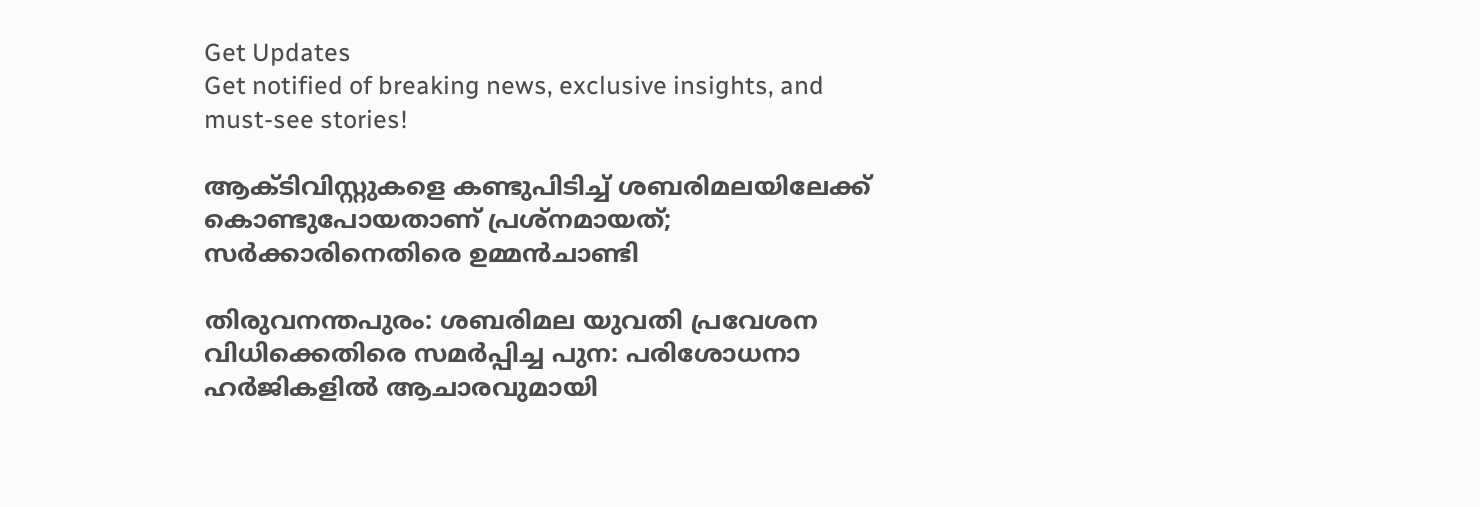Get Updates
Get notified of breaking news, exclusive insights, and must-see stories!

ആക്ടിവിസ്റ്റുകളെ കണ്ടുപിടിച്ച് ശബരിമലയിലേക്ക് കൊണ്ടുപോയതാണ് പ്രശ്നമായത്; സർക്കാരിനെതിരെ ഉമ്മൻചാണ്ടി

തിരുവനന്തപുരം: ശബരിമല യുവതി പ്രവേശന വിധിക്കെതിരെ സമർപ്പിച്ച പുന: പരിശോധനാ ഹർജികളിൽ ആചാരവുമായി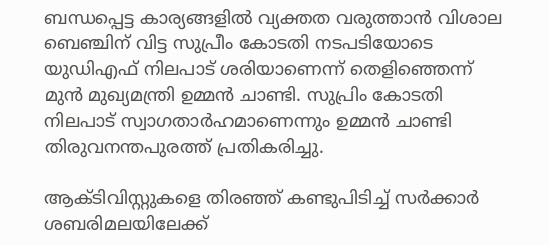ബന്ധപ്പെട്ട കാര്യങ്ങളിൽ വ്യക്തത വരുത്താൻ വിശാല ബെഞ്ചിന് വിട്ട സുപ്രീം കോടതി നടപടിയോടെ യുഡിഎഫ് നിലപാട് ശരിയാണെന്ന് തെളിഞ്ഞെന്ന് മുൻ മുഖ്യമന്ത്രി ഉമ്മൻ ചാണ്ടി. സുപ്രിം കോടതി നിലപാട് സ്വാഗതാർഹമാണെന്നും ഉമ്മൻ ചാണ്ടി തിരുവനന്തപുരത്ത് പ്രതികരിച്ചു.

ആക്ടിവിസ്റ്റുകളെ തിരഞ്ഞ് കണ്ടുപിടിച്ച് സർക്കാർ ശബരിമലയിലേക്ക്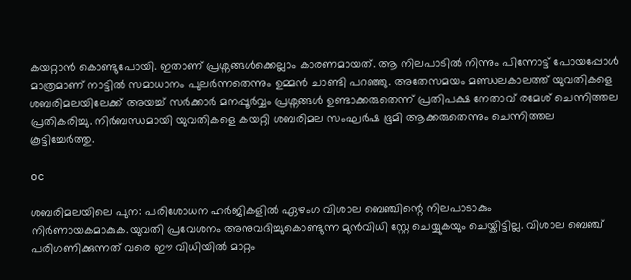കയറ്റാൻ കൊണ്ടുപോയി. ഇതാണ് പ്രശ്നങ്ങൾക്കെല്ലാം കാരണമായത്. ആ നിലപാടിൽ നിന്നും പിന്നോട്ട് പോയപ്പോൾ മാത്രമാണ് നാട്ടിൽ സമാധാനം പുലർന്നതെന്നും ഉമ്മൻ ചാണ്ടി പറഞ്ഞു. അതേസമയം മണ്ഡലകാലത്ത് യുവതികളെ ശബരിമലയിലേക്ക് അയച്ച് സർക്കാർ മനപ്പൂർവ്വം പ്രശ്നങ്ങൾ ഉണ്ടാക്കരുതെന്ന് പ്രതിപക്ഷ നേതാവ് രമേശ് ചെന്നിത്തല പ്രതികരിച്ചു. നിർബന്ധമായി യുവതികളെ കയറ്റി ശബരിമല സംഘർഷ ഭൂമി ആക്കരുതെന്നും ചെന്നിത്തല കൂട്ടിച്ചേർത്തു.

oc

ശബരിമലയിലെ പുന: പരിശോധന ഹർജികളിൽ ഏഴംഗ വിശാല ബെഞ്ചിന്റെ നിലപാടാകും നിർണായകമാകുക.യുവതി പ്രവേശനം അനുവദിച്ചുകൊണ്ടുന്ന മുൻവിധി സ്റ്റേ ചെയ്യുകയും ചെയ്കിട്ടില്ല. വിശാല ബെഞ്ച് പരിഗണിക്കുന്നത് വരെ ഈ വിധിയിൽ മാറ്റം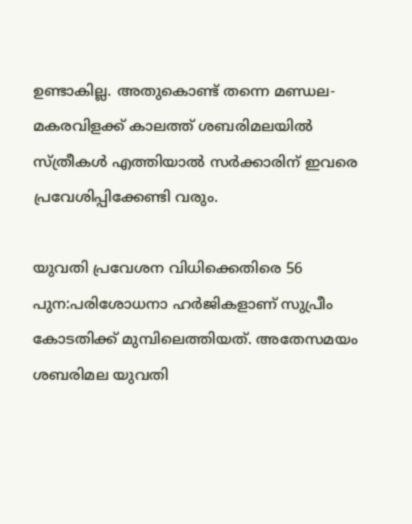ഉണ്ടാകില്ല. അതുകൊണ്ട് തന്നെ മണ്ഡല-മകരവിളക്ക് കാലത്ത് ശബരിമലയിൽ സ്ത്രീകൾ എത്തിയാൽ സർക്കാരിന് ഇവരെ പ്രവേശിപ്പിക്കേണ്ടി വരും.

യുവതി പ്രവേശന വിധിക്കെതിരെ 56 പുന:പരിശോധനാ ഹർജികളാണ് സുപ്രീം കോടതിക്ക് മുമ്പിലെത്തിയത്. അതേസമയം ശബരിമല യുവതി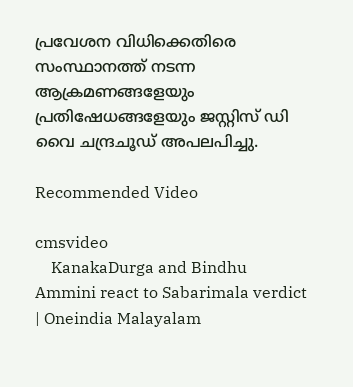പ്രവേശന വിധിക്കെതിരെ സംസ്ഥാനത്ത് നടന്ന ആക്രമണങ്ങളേയും പ്രതിഷേധങ്ങളേയും ജസ്റ്റിസ് ഡി വൈ ചന്ദ്രചൂഡ് അപലപിച്ചു.

Recommended Video

cmsvideo
    KanakaDurga and Bindhu Ammini react to Sabarimala verdict | Oneindia Malayalam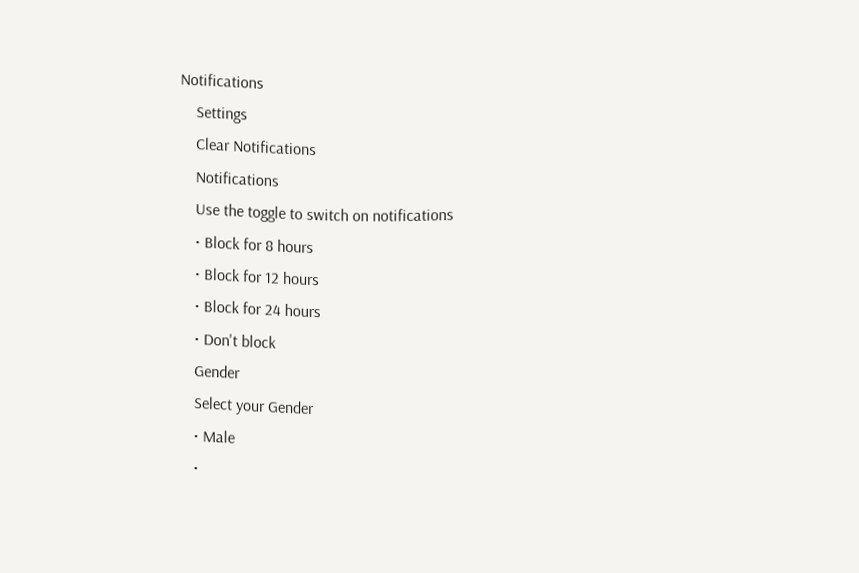Notifications
    Settings
    Clear Notifications
    Notifications
    Use the toggle to switch on notifications
    • Block for 8 hours
    • Block for 12 hours
    • Block for 24 hours
    • Don't block
    Gender
    Select your Gender
    • Male
    •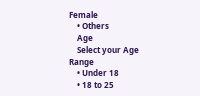Female
    • Others
    Age
    Select your Age Range
    • Under 18
    • 18 to 25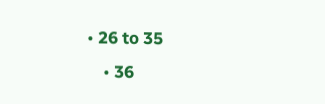• 26 to 35
    • 36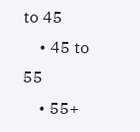to 45
    • 45 to 55
    • 55+